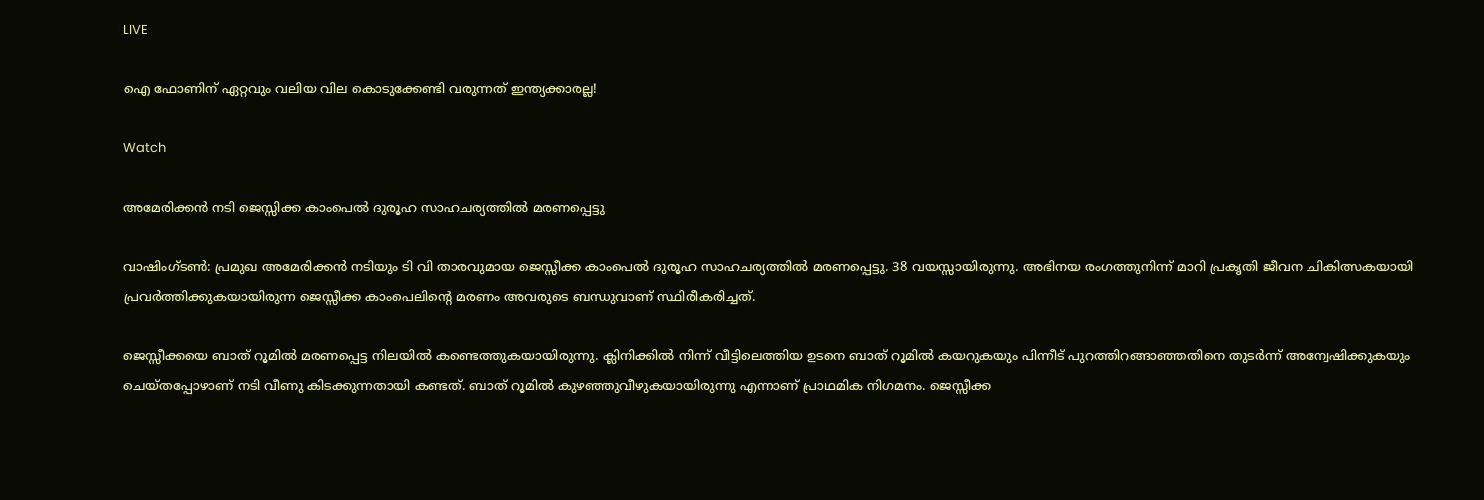LIVE

ഐ ഫോണിന് ഏറ്റവും വലിയ വില കൊടുക്കേണ്ടി വരുന്നത് ഇന്ത്യക്കാരല്ല!

Watch

അമേരിക്കന്‍ നടി ജെസ്സിക്ക കാംപെല്‍ ദുരൂഹ സാഹചര്യത്തില്‍ മരണപ്പെട്ടു

വാഷിംഗ്‌ടണ്‍: പ്രമുഖ അമേരിക്കന്‍ നടിയും ടി വി താരവുമായ ജെസ്സീക്ക കാംപെല്‍ ദുരൂഹ സാഹചര്യത്തില്‍ മരണപ്പെട്ടു. 38 വയസ്സായിരുന്നു. അഭിനയ രംഗത്തുനിന്ന് മാറി പ്രകൃതി ജീവന ചികിത്സകയായി പ്രവര്‍ത്തിക്കുകയായിരുന്ന ജെസ്സീക്ക കാംപെലിന്റെ മരണം അവരുടെ ബന്ധുവാണ് സ്ഥിരീകരിച്ചത്.

ജെസ്സീക്കയെ ബാത് റൂമില്‍ മരണപ്പെട്ട നിലയില്‍ കണ്ടെത്തുകയായിരുന്നു. ക്ലിനിക്കില്‍ നിന്ന് വീട്ടിലെത്തിയ ഉടനെ ബാത് റൂമില്‍ കയറുകയും പിന്നീട് പുറത്തിറങ്ങാഞ്ഞതിനെ തുടര്‍ന്ന് അന്വേഷിക്കുകയും ചെയ്തപ്പോഴാണ് നടി വീണു കിടക്കുന്നതായി കണ്ടത്. ബാത് റൂമില്‍ കുഴഞ്ഞുവീഴുകയായിരുന്നു എന്നാണ് പ്രാഥമിക നിഗമനം. ജെസ്സീക്ക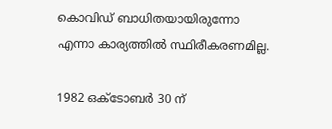കൊവിഡ്‌ ബാധിതയായിരുന്നോ എന്നാ കാര്യത്തില്‍ സ്ഥിരീകരണമില്ല.

1982 ഒക്ടോബര്‍ 30 ന്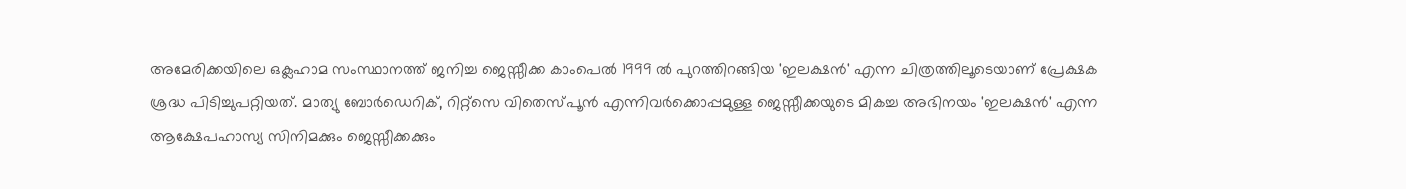അമേരിക്കയിലെ ഒക്ലഹാമ സംസ്ഥാനത്ത് ജനിച്ച ജെസ്സീക്ക കാംപെല്‍ 1999 ല്‍ പുറത്തിറങ്ങിയ 'ഇലക്ഷന്‍' എന്ന ചിത്രത്തിലൂടെയാണ് പ്രേക്ഷക ശ്രദ്ധ പിടിച്ചുപറ്റിയത്. മാത്യു ബോര്‍ഡെറിക്, റിറ്റ്സെ വിതെസ്പൂന്‍ എന്നിവര്‍ക്കൊപ്പമുള്ള ജെസ്സീക്കയുടെ മികച്ച അഭിനയം 'ഇലക്ഷന്‍' എന്ന ആക്ഷേപഹാസ്യ സിനിമക്കും ജെസ്സീക്കക്കും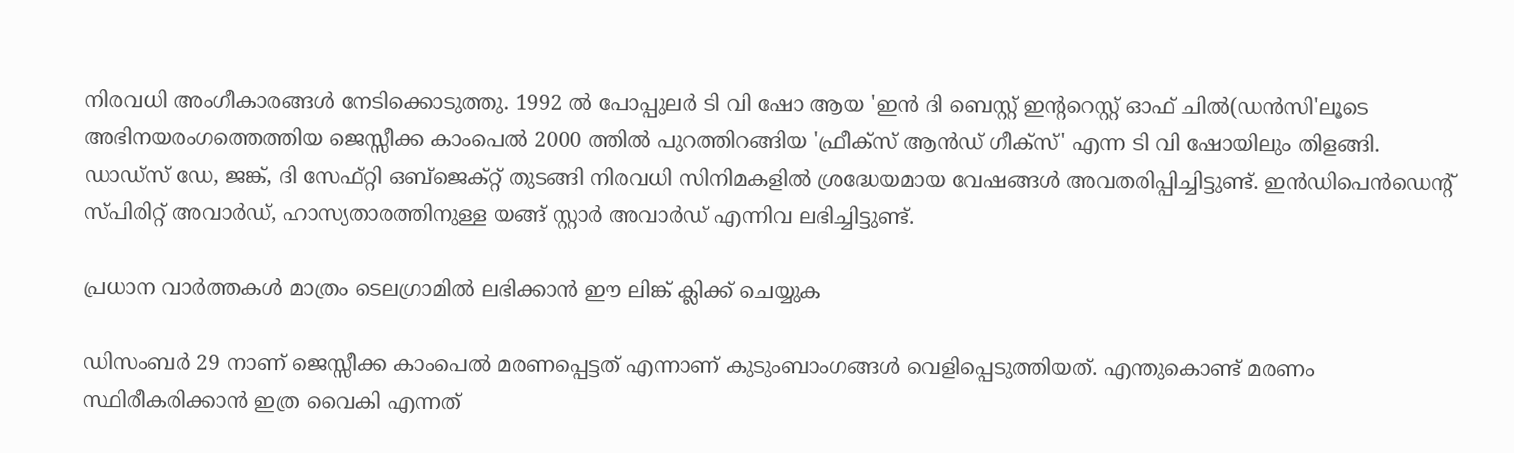നിരവധി അംഗീകാരങ്ങള്‍ നേടിക്കൊടുത്തു. 1992 ല്‍ പോപ്പുലര്‍ ടി വി ഷോ ആയ 'ഇന്‍ ദി ബെസ്റ്റ് ഇന്ററെസ്റ്റ് ഓഫ് ചില്‍(ഡന്‍സി'ലൂടെ അഭിനയരംഗത്തെത്തിയ ജെസ്സീക്ക കാംപെല്‍ 2000 ത്തില്‍ പുറത്തിറങ്ങിയ 'ഫ്രീക്സ് ആന്‍ഡ് ഗീക്സ്' എന്ന ടി വി ഷോയിലും തിളങ്ങി. ഡാഡ്സ് ഡേ, ജങ്ക്, ദി സേഫ്റ്റി ഒബ്ജെക്റ്റ് തുടങ്ങി നിരവധി സിനിമകളില്‍ ശ്രദ്ധേയമായ വേഷങ്ങള്‍ അവതരിപ്പിച്ചിട്ടുണ്ട്. ഇന്‍ഡിപെന്‍ഡെന്‍റ് സ്പിരിറ്റ് അവാര്‍ഡ്, ഹാസ്യതാരത്തിനുള്ള യങ്ങ് സ്റ്റാര്‍ അവാര്‍ഡ് എന്നിവ ലഭിച്ചിട്ടുണ്ട്.

പ്രധാന വാര്‍ത്തകള്‍ മാത്രം ടെലഗ്രാമില്‍ ലഭിക്കാന്‍ ഈ ലിങ്ക് ക്ലിക്ക് ചെയ്യുക

ഡിസംബര്‍ 29 നാണ് ജെസ്സീക്ക കാംപെല്‍ മരണപ്പെട്ടത് എന്നാണ് കുടുംബാംഗങ്ങള്‍ വെളിപ്പെടുത്തിയത്. എന്തുകൊണ്ട് മരണം സ്ഥിരീകരിക്കാന്‍ ഇത്ര വൈകി എന്നത്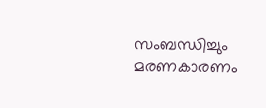സംബന്ധിച്ചും മരണകാരണം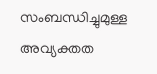സംബന്ധിച്ചുമുള്ള അവ്യക്തത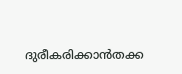ദുരീകരിക്കാന്‍തക്ക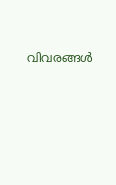വിവരങ്ങള്‍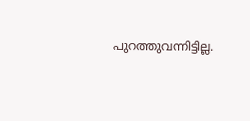പുറത്തുവന്നിട്ടില്ല.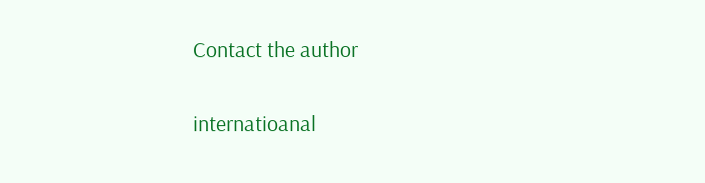Contact the author

internatioanal